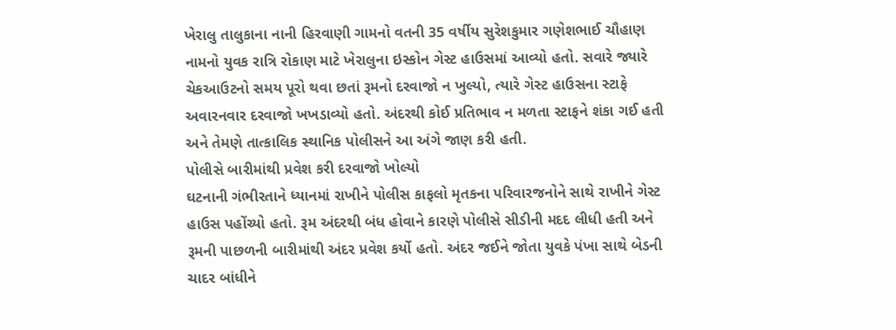ખેરાલુ તાલુકાના નાની હિરવાણી ગામનો વતની 35 વર્ષીય સુરેશકુમાર ગણેશભાઈ ચૌહાણ નામનો યુવક રાત્રિ રોકાણ માટે ખેરાલુના ઇસ્કોન ગેસ્ટ હાઉસમાં આવ્યો હતો. સવારે જ્યારે ચેકઆઉટનો સમય પૂરો થવા છતાં રૂમનો દરવાજો ન ખુલ્યો, ત્યારે ગેસ્ટ હાઉસના સ્ટાફે અવારનવાર દરવાજો ખખડાવ્યો હતો. અંદરથી કોઈ પ્રતિભાવ ન મળતા સ્ટાફને શંકા ગઈ હતી અને તેમણે તાત્કાલિક સ્થાનિક પોલીસને આ અંગે જાણ કરી હતી.
પોલીસે બારીમાંથી પ્રવેશ કરી દરવાજો ખોલ્યો
ઘટનાની ગંભીરતાને ધ્યાનમાં રાખીને પોલીસ કાફલો મૃતકના પરિવારજનોને સાથે રાખીને ગેસ્ટ હાઉસ પહોંચ્યો હતો. રૂમ અંદરથી બંધ હોવાને કારણે પોલીસે સીડીની મદદ લીધી હતી અને રૂમની પાછળની બારીમાંથી અંદર પ્રવેશ કર્યો હતો. અંદર જઈને જોતા યુવકે પંખા સાથે બેડની ચાદર બાંધીને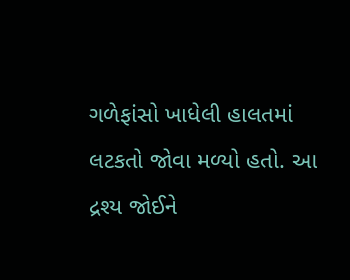ગળેફાંસો ખાધેલી હાલતમાં લટકતો જોવા મળ્યો હતો. આ દ્રશ્ય જોઈને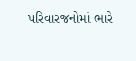પરિવારજનોમાં ભારે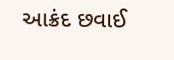આક્રંદ છવાઈ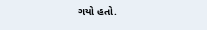ગયો હતો.